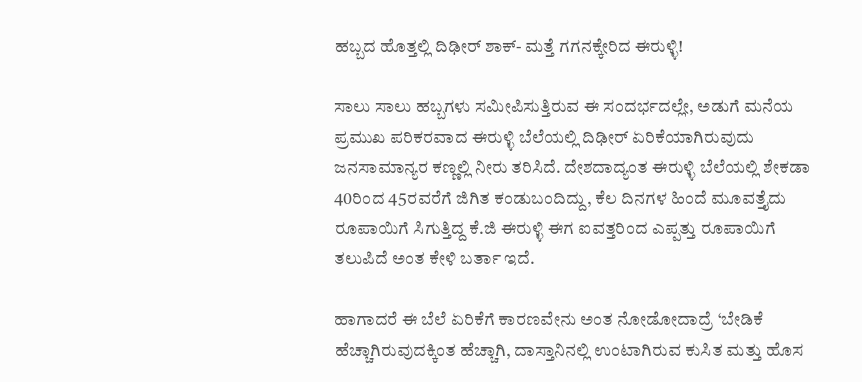ಹಬ್ಬದ ಹೊತ್ತಲ್ಲಿ ದಿಢೀರ್ ಶಾಕ್- ಮತ್ತೆ ಗಗನಕ್ಕೇರಿದ ಈರುಳ್ಳಿ!

ಸಾಲು ಸಾಲು ಹಬ್ಬಗಳು ಸಮೀಪಿಸುತ್ತಿರುವ ಈ ಸಂದರ್ಭದಲ್ಲೇ, ಅಡುಗೆ ಮನೆಯ ಪ್ರಮುಖ ಪರಿಕರವಾದ ಈರುಳ್ಳಿ ಬೆಲೆಯಲ್ಲಿ ದಿಢೀರ್ ಏರಿಕೆಯಾಗಿರುವುದು ಜನಸಾಮಾನ್ಯರ ಕಣ್ಣಲ್ಲಿ ನೀರು ತರಿಸಿದೆ. ದೇಶದಾದ್ಯಂತ ಈರುಳ್ಳಿ ಬೆಲೆಯಲ್ಲಿ ಶೇಕಡಾ 40ರಿಂದ 45ರವರೆಗೆ ಜಿಗಿತ ಕಂಡುಬಂದಿದ್ದು, ಕೆಲ ದಿನಗಳ ಹಿಂದೆ ಮೂವತ್ತೈದು ರೂಪಾಯಿಗೆ ಸಿಗುತ್ತಿದ್ದ ಕೆ.ಜಿ ಈರುಳ್ಳಿ ಈಗ ಐವತ್ತರಿಂದ ಎಪ್ಪತ್ತು ರೂಪಾಯಿಗೆ ತಲುಪಿದೆ ಅಂತ ಕೇಳಿ ಬರ್ತಾ ಇದೆ.

ಹಾಗಾದರೆ ಈ ಬೆಲೆ ಏರಿಕೆಗೆ ಕಾರಣವೇನು ಅಂತ ನೋಡೋದಾದ್ರೆ ‘ಬೇಡಿಕೆ ಹೆಚ್ಚಾಗಿರುವುದಕ್ಕಿಂತ ಹೆಚ್ಚಾಗಿ, ದಾಸ್ತಾನಿನಲ್ಲಿ ಉಂಟಾಗಿರುವ ಕುಸಿತ ಮತ್ತು ಹೊಸ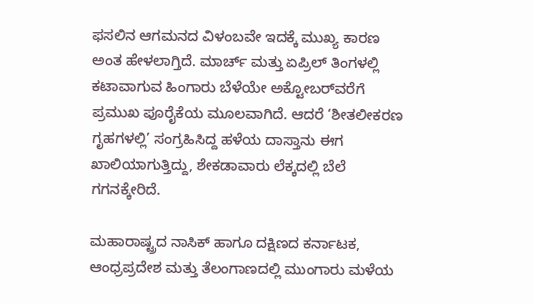ಫಸಲಿನ ಆಗಮನದ ವಿಳಂಬವೇ ಇದಕ್ಕೆ ಮುಖ್ಯ ಕಾರಣ ಅಂತ ಹೇಳಲಾಗ್ತಿದೆ. ಮಾರ್ಚ್ ಮತ್ತು ಏಪ್ರಿಲ್ ತಿಂಗಳಲ್ಲಿ ಕಟಾವಾಗುವ ಹಿಂಗಾರು ಬೆಳೆಯೇ ಅಕ್ಟೋಬರ್‌ವರೆಗೆ ಪ್ರಮುಖ ಪೂರೈಕೆಯ ಮೂಲವಾಗಿದೆ. ಆದರೆ ‘ಶೀತಲೀಕರಣ ಗೃಹಗಳಲ್ಲಿ’ ಸಂಗ್ರಹಿಸಿದ್ದ ಹಳೆಯ ದಾಸ್ತಾನು ಈಗ ಖಾಲಿಯಾಗುತ್ತಿದ್ದು, ಶೇಕಡಾವಾರು ಲೆಕ್ಕದಲ್ಲಿ ಬೆಲೆ ಗಗನಕ್ಕೇರಿದೆ.

ಮಹಾರಾಷ್ಟ್ರದ ನಾಸಿಕ್ ಹಾಗೂ ದಕ್ಷಿಣದ ಕರ್ನಾಟಕ, ಆಂಧ್ರಪ್ರದೇಶ ಮತ್ತು ತೆಲಂಗಾಣದಲ್ಲಿ ಮುಂಗಾರು ಮಳೆಯ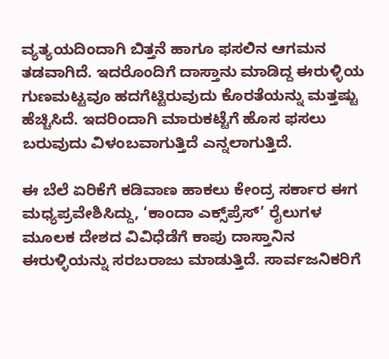ವ್ಯತ್ಯಯದಿಂದಾಗಿ ಬಿತ್ತನೆ ಹಾಗೂ ಫಸಲಿನ ಆಗಮನ ತಡವಾಗಿದೆ. ಇದರೊಂದಿಗೆ ದಾಸ್ತಾನು ಮಾಡಿದ್ದ ಈರುಳ್ಳಿಯ ಗುಣಮಟ್ಟವೂ ಹದಗೆಟ್ಟಿರುವುದು ಕೊರತೆಯನ್ನು ಮತ್ತಷ್ಟು ಹೆಚ್ಚಿಸಿದೆ. ಇದರಿಂದಾಗಿ ಮಾರುಕಟ್ಟೆಗೆ ಹೊಸ ಫಸಲು ಬರುವುದು ವಿಳಂಬವಾಗುತ್ತಿದೆ ಎನ್ನಲಾಗುತ್ತಿದೆ.

ಈ ಬೆಲೆ ಏರಿಕೆಗೆ ಕಡಿವಾಣ ಹಾಕಲು ಕೇಂದ್ರ ಸರ್ಕಾರ ಈಗ ಮಧ್ಯಪ್ರವೇಶಿಸಿದ್ದು, ‘ಕಾಂದಾ ಎಕ್ಸ್‌ಪ್ರೆಸ್’ ರೈಲುಗಳ ಮೂಲಕ ದೇಶದ ವಿವಿಧೆಡೆಗೆ ಕಾಪು ದಾಸ್ತಾನಿನ ಈರುಳ್ಳಿಯನ್ನು ಸರಬರಾಜು ಮಾಡುತ್ತಿದೆ. ಸಾರ್ವಜನಿಕರಿಗೆ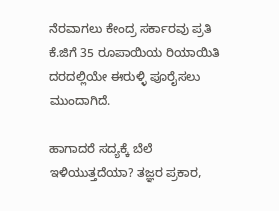ನೆರವಾಗಲು ಕೇಂದ್ರ ಸರ್ಕಾರವು ಪ್ರತಿ ಕೆ.ಜಿಗೆ 35 ರೂಪಾಯಿಯ ರಿಯಾಯಿತಿ ದರದಲ್ಲಿಯೇ ಈರುಳ್ಳಿ ಪೂರೈಸಲು ಮುಂದಾಗಿದೆ.

ಹಾಗಾದರೆ ಸದ್ಯಕ್ಕೆ ಬೆಲೆ ಇಳಿಯುತ್ತದೆಯಾ? ತಜ್ಞರ ಪ್ರಕಾರ,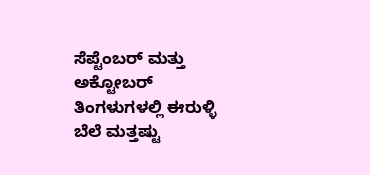ಸೆಪ್ಟೆಂಬರ್ ಮತ್ತು ಅಕ್ಟೋಬರ್ ತಿಂಗಳುಗಳಲ್ಲಿ ಈರುಳ್ಳಿ ಬೆಲೆ ಮತ್ತಷ್ಟು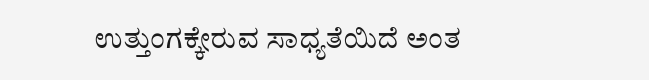ಉತ್ತುಂಗಕ್ಕೇರುವ ಸಾಧ್ಯತೆಯಿದೆ ಅಂತ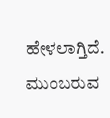ಹೇಳಲಾಗ್ತಿದೆ. ಮುಂಬರುವ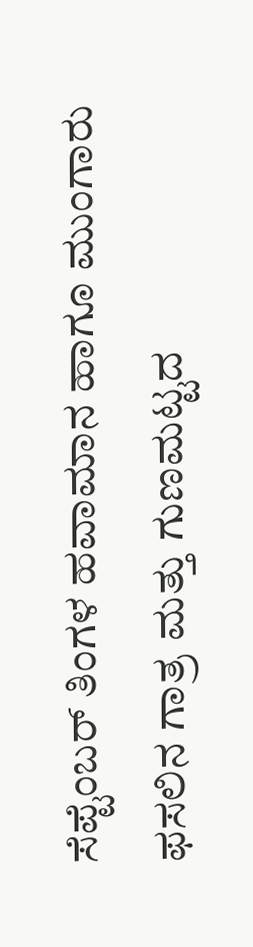ಸೆಪ್ಟೆಂಬರ್ ತಿಂಗಳ ಹವಾಮಾನ ಹಾಗೂ ಮುಂಗಾರು ಫಸಲಿನ ಗಾತ್ರ ಮತ್ತು ಗುಣಮಟ್ಟದ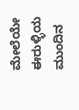ಮೇಲೆಯೇ ಈರುಳ್ಳಿಯ ಮುಂದಿನ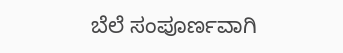ಬೆಲೆ ಸಂಪೂರ್ಣವಾಗಿ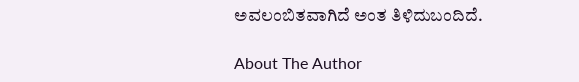ಅವಲಂಬಿತವಾಗಿದೆ ಅಂತ ತಿಳಿದುಬಂದಿದೆ.

About The Author